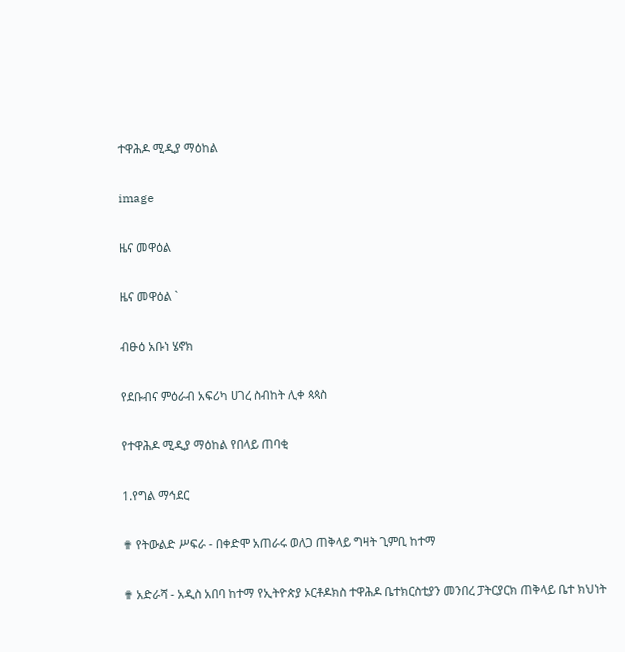ተዋሕዶ ሚዲያ ማዕከል

image

ዜና መዋዕል

ዜና መዋዕል `

ብፁዕ አቡነ ሄኖክ

የደቡብና ምዕራብ አፍሪካ ሀገረ ስብከት ሊቀ ጳጳስ

የተዋሕዶ ሚዲያ ማዕከል የበላይ ጠባቂ

1.የግል ማኅደር

✟ የትውልድ ሥፍራ - በቀድሞ አጠራሩ ወለጋ ጠቅላይ ግዛት ጊምቢ ከተማ

✟ አድራሻ - አዲስ አበባ ከተማ የኢትዮጵያ ኦርቶዶክስ ተዋሕዶ ቤተክርስቲያን መንበረ ፓትርያርክ ጠቅላይ ቤተ ክህነት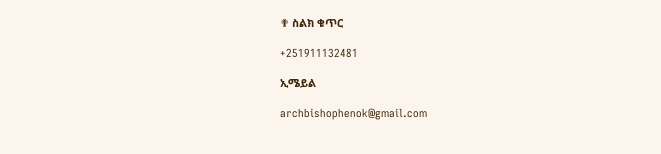✟ ስልክ ቁጥር

+251911132481

ኢሜይል

archbishophenok@gmail.com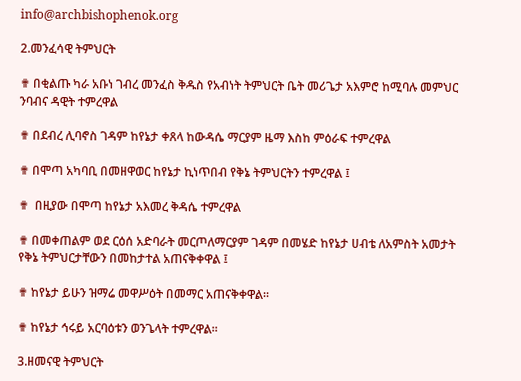info@archbishophenok.org

2.መንፈሳዊ ትምህርት

✟ በቂልጡ ካራ አቡነ ገብረ መንፈስ ቅዱስ የአብነት ትምህርት ቤት መሪጌታ አእምሮ ከሚባሉ መምህር ንባብና ዳዊት ተምረዋል

✟ በደብረ ሊባኖስ ገዳም ከየኔታ ቀጸላ ከውዳሴ ማርያም ዜማ እስከ ምዕራፍ ተምረዋል

✟ በሞጣ አካባቢ በመዘዋወር ከየኔታ ኪነጥበብ የቅኔ ትምህርትን ተምረዋል ፤

✟  በዚያው በሞጣ ከየኔታ አእመረ ቅዳሴ ተምረዋል

✟ በመቀጠልም ወደ ርዕሰ አድባራት መርጦለማርያም ገዳም በመሄድ ከየኔታ ሀብቴ ለአምስት አመታት የቅኔ ትምህርታቸውን በመከታተል አጠናቅቀዋል ፤

✟ ከየኔታ ይሁን ዝማሬ መዋሥዕት በመማር አጠናቅቀዋል።

✟ ከየኔታ ኅሩይ አርባዕቱን ወንጌላት ተምረዋል፡፡

3.ዘመናዊ ትምህርት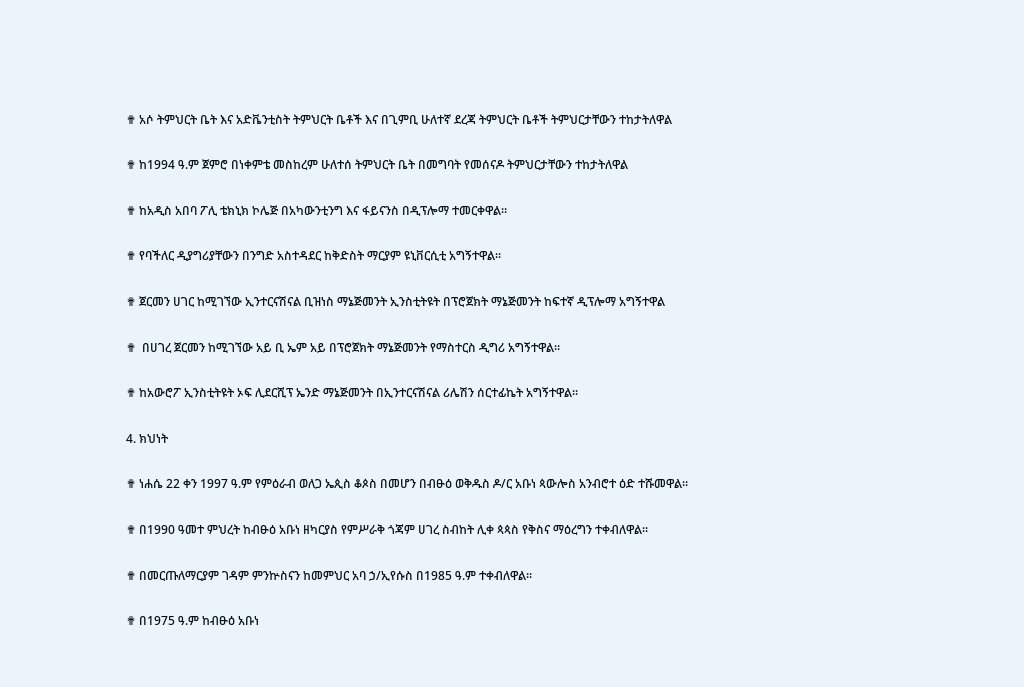✟ አሶ ትምህርት ቤት እና አድቬንቲስት ትምህርት ቤቶች እና በጊምቢ ሁለተኛ ደረጃ ትምህርት ቤቶች ትምህርታቸውን ተከታትለዋል

✟ ከ1994 ዓ.ም ጀምሮ በነቀምቴ መስከረም ሁለተሰ ትምህርት ቤት በመግባት የመሰናዶ ትምህርታቸውን ተከታትለዋል

✟ ከአዲስ አበባ ፖሊ ቴክኒክ ኮሌጅ በአካውንቲንግ እና ፋይናንስ በዲፕሎማ ተመርቀዋል።

✟ የባችለር ዲያግሪያቸውን በንግድ አስተዳደር ከቅድስት ማርያም ዩኒቨርሲቲ አግኝተዋል።

✟ ጀርመን ሀገር ከሚገኘው ኢንተርናሽናል ቢዝነስ ማኔጅመንት ኢንስቲትዩት በፕሮጀክት ማኔጅመንት ከፍተኛ ዲፕሎማ አግኝተዋል

✟  በሀገረ ጀርመን ከሚገኘው አይ ቢ ኤም አይ በፕሮጀክት ማኔጅመንት የማስተርስ ዲግሪ አግኝተዋል።

✟ ከአውሮፖ ኢንስቲትዩት ኦፍ ሊደርሺፕ ኤንድ ማኔጅመንት በኢንተርናሽናል ሪሌሽን ሰርተፊኬት አግኝተዋል።

4. ክህነት

✟ ነሐሴ 22 ቀን 1997 ዓ.ም የምዕራብ ወለጋ ኤጲስ ቆጶስ በመሆን በብፁዕ ወቅዱስ ዶ/ር አቡነ ጳውሎስ አንብሮተ ዕድ ተሹመዋል።

✟ በ1990 ዓመተ ምህረት ከብፁዕ አቡነ ዘካርያስ የምሥራቅ ጎጃም ሀገረ ስብከት ሊቀ ጳጳስ የቅስና ማዕረግን ተቀብለዋል።

✟ በመርጡለማርያም ገዳም ምንኵስናን ከመምህር አባ ኃ/ኢየሱስ በ1985 ዓ.ም ተቀብለዋል።

✟ በ1975 ዓ.ም ከብፁዕ አቡነ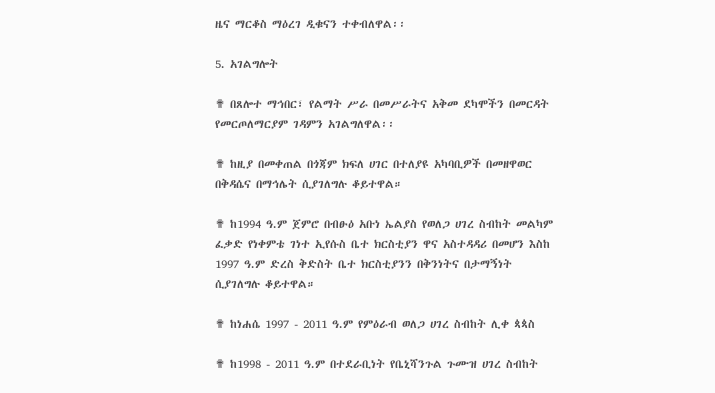ዜና ማርቆስ ማዕረገ ዲቁናን ተቀብለዋል፡፡

5. አገልግሎት

✟ በጸሎተ ማኅበር፣ የልማት ሥራ በመሥራትና አቅመ ደካሞችን በመርዳት የመርጦለማርያም ገዳምን አገልግለዋል፡፡

✟ ከዚያ በመቀጠል በጎጃም ክፍለ ሀገር በተለያዩ አካባቢዎች በመዘዋወር በቅዳሴና በማኅሌት ሲያገለግሉ ቆይተዋል።

✟ ከ1994 ዓ.ም ጀምሮ በብፁዕ አቡነ ኤልያስ የወለጋ ሀገረ ስብከት መልካም ፈቃድ የነቀምቴ ገነተ ኢየሱስ ቤተ ክርስቲያን ዋና አስተዳዳሪ በመሆን እስከ 1997 ዓ.ም ድረስ ቅድስት ቤተ ክርስቲያንን በቅንነትና በታማኝነት ሲያገለግሉ ቆይተዋል።

✟ ከነሐሴ 1997 - 2011 ዓ.ም የምዕራብ ወለጋ ሀገረ ስብከት ሊቀ ጳጳስ

✟ ከ1998 - 2011 ዓ.ም በተደራቢነት የቤኒሻንጉል ጉሙዝ ሀገረ ስብከት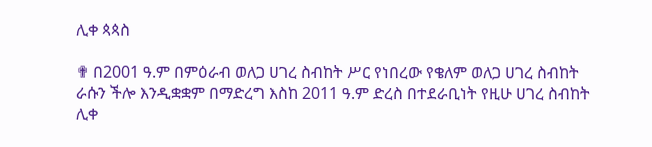ሊቀ ጳጳስ

✟ በ2001 ዓ.ም በምዕራብ ወለጋ ሀገረ ስብከት ሥር የነበረው የቄለም ወለጋ ሀገረ ስብከት ራሱን ችሎ እንዲቋቋም በማድረግ እስከ 2011 ዓ.ም ድረስ በተደራቢነት የዚሁ ሀገረ ስብከት ሊቀ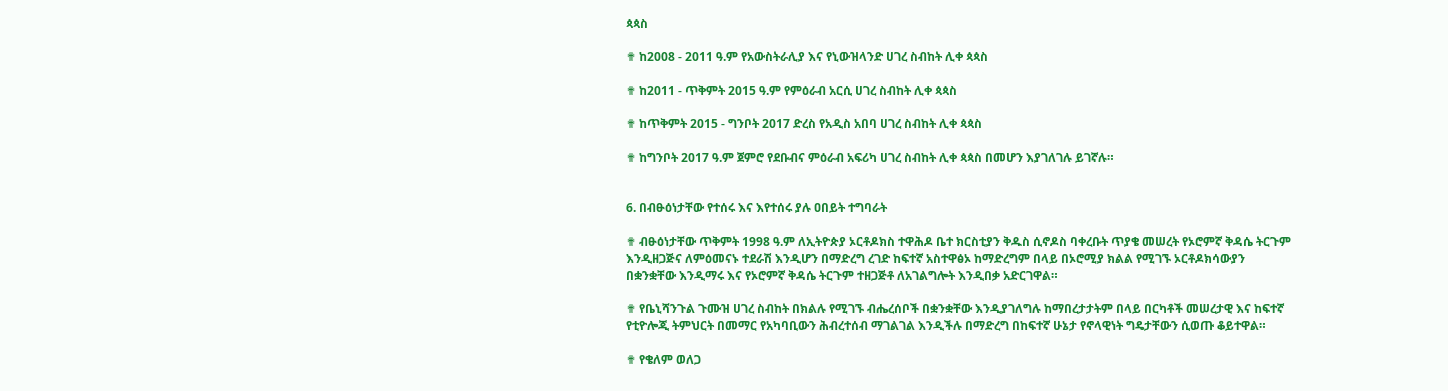ጳጳስ

✟ ከ2008 - 2011 ዓ.ም የአውስትራሊያ እና የኒውዝላንድ ሀገረ ስብከት ሊቀ ጳጳስ

✟ ከ2011 - ጥቅምት 2015 ዓ.ም የምዕራብ አርሲ ሀገረ ስብከት ሊቀ ጳጳስ

✟ ከጥቅምት 2015 - ግንቦት 2017 ድረስ የአዲስ አበባ ሀገረ ስብከት ሊቀ ጳጳስ

✟ ከግንቦት 2017 ዓ.ም ጀምሮ የደቡብና ምዕራብ አፍሪካ ሀገረ ስብከት ሊቀ ጳጳስ በመሆን እያገለገሉ ይገኛሉ።


6. በብፁዕነታቸው የተሰሩ እና እየተሰሩ ያሉ ዐበይት ተግባራት

✟ ብፁዕነታቸው ጥቅምት 1998 ዓ.ም ለኢትዮጵያ ኦርቶዶክስ ተዋሕዶ ቤተ ክርስቲያን ቅዱስ ሲኖዶስ ባቀረቡት ጥያቄ መሠረት የኦሮምኛ ቅዳሴ ትርጉም እንዲዘጋጅና ለምዕመናኑ ተደራሽ እንዲሆን በማድረግ ረገድ ከፍተኛ አስተዋፅኦ ከማድረግም በላይ በኦሮሚያ ክልል የሚገኙ ኦርቶዶክሳውያን በቋንቋቸው እንዲማሩ እና የኦሮምኛ ቅዳሴ ትርጉም ተዘጋጅቶ ለአገልግሎት እንዲበቃ አድርገዋል።

✟ የቤኒሻንጉል ጉሙዝ ሀገረ ስብከት በክልሉ የሚገኙ ብሔረሰቦች በቋንቋቸው እንዲያገለግሉ ከማበረታታትም በላይ በርካቶች መሠረታዊ እና ከፍተኛ የቲዮሎጂ ትምህርት በመማር የአካባቢውን ሕብረተሰብ ማገልገል እንዲችሉ በማድረግ በከፍተኛ ሁኔታ የኖላዊነት ግዴታቸውን ሲወጡ ቆይተዋል።

✟ የቄለም ወለጋ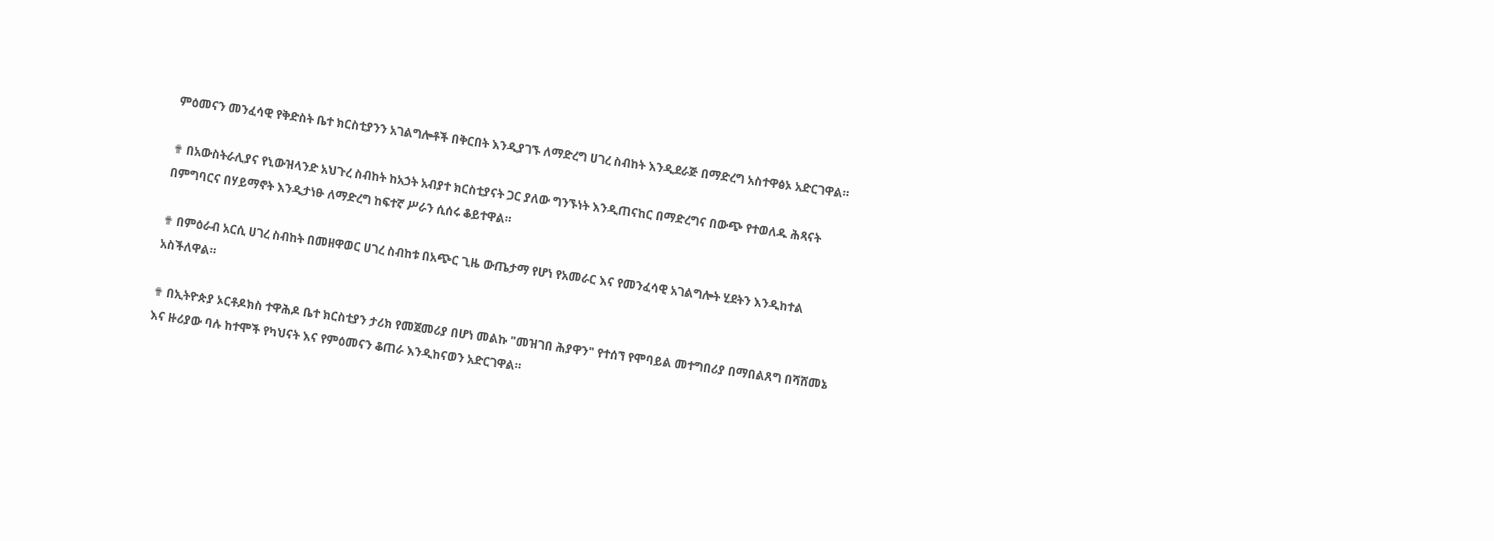ምዕመናን መንፈሳዊ የቅድስት ቤተ ክርስቲያንን አገልግሎቶች በቅርበት እንዲያገኙ ለማድረግ ሀገረ ስብከት እንዲደራጅ በማድረግ አስተዋፅኦ አድርገዋል።

✟ በአውስትራሊያና የኒውዝላንድ አህጉረ ስብከት ከአኃት አብያተ ክርስቲያናት ጋር ያለው ግንኙነት እንዲጠናከር በማድረግና በውጭ የተወለዱ ሕጻናት በምግባርና በሃይማኖት እንዲታነፁ ለማድረግ ከፍተኛ ሥራን ሲሰሩ ቆይተዋል።

✟ በምዕራብ አርሲ ሀገረ ስብከት በመዘዋወር ሀገረ ስብከቱ በአጭር ጊዜ ውጤታማ የሆነ የአመራር እና የመንፈሳዊ አገልግሎት ሂደትን እንዲከተል አስችለዋል።

✟ በኢትዮጵያ ኦርቶዶክስ ተዋሕዶ ቤተ ክርስቲያን ታሪክ የመጀመሪያ በሆነ መልኩ "መዝገበ ሕያዋን" የተሰኘ የሞባይል መተግበሪያ በማበልጸግ በሻሸመኔ እና ዙሪያው ባሉ ከተሞች የካህናት እና የምዕመናን ቆጠራ እንዲከናወን አድርገዋል።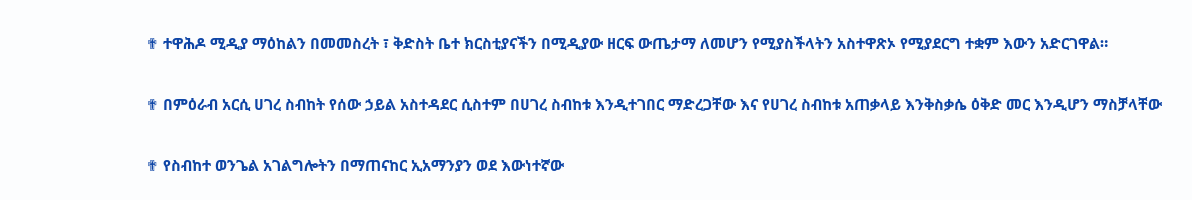✟ ተዋሕዶ ሚዲያ ማዕከልን በመመስረት ፣ ቅድስት ቤተ ክርስቲያናችን በሚዲያው ዘርፍ ውጤታማ ለመሆን የሚያስችላትን አስተዋጽኦ የሚያደርግ ተቋም እውን አድርገዋል።

✟ በምዕራብ አርሲ ሀገረ ስብከት የሰው ኃይል አስተዳደር ሲስተም በሀገረ ስብከቱ እንዲተገበር ማድረጋቸው እና የሀገረ ስብከቱ አጠቃላይ እንቅስቃሴ ዕቅድ መር እንዲሆን ማስቻላቸው

✟ የስብከተ ወንጌል አገልግሎትን በማጠናከር ኢአማንያን ወደ እውነተኛው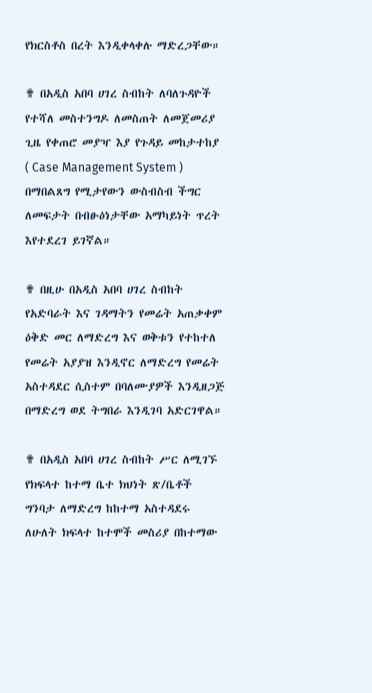የክርስቶስ በረት እንዲቀላቀሉ ማድረጋቸው።

✟ በአዲስ አበባ ሀገረ ስብከት ለባለጉዳዮች የተሻለ መስተንግዶ ለመስጠት ለመጀመሪያ ጊዜ የቀጠሮ መያዣ እያ የጉዳይ መከታተከያ ( Case Management System ) በማበልጸግ የሚታየውን ውስብስብ ችግር ለመፍታት በብፁዕነታቸው አማካይነት ጥረት እየተደረገ ይገኛል።

✟ በዚሁ በአዲስ አበባ ሀገረ ስብከት የአድባራት እና ገዳማትን የመሬት አጠቃቀም ዕቅድ መር ለማድረግ እና ወቅቱን የተከተለ የመሬት አያያዝ እንዲኖር ለማድረግ የመሬት አስተዳደር ሲስተም በባለሙያዎች እንዲዘጋጅ በማድረግ ወደ ትግበራ እንዲገባ አድርገዋል።

✟ በአዲስ አበባ ሀገረ ስብከት ሥር ለሚገኙ የክፍላተ ከተማ ቤተ ክህነት ጽ/ቤቶች ግንባታ ለማድረግ ከከተማ አስተዳደሩ ለሁለት ክፍላተ ከተሞች መስሪያ በከተማው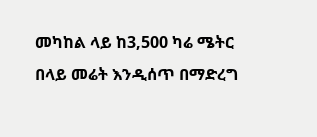መካከል ላይ ከ3,500 ካሬ ሜትር በላይ መሬት እንዲሰጥ በማድረግ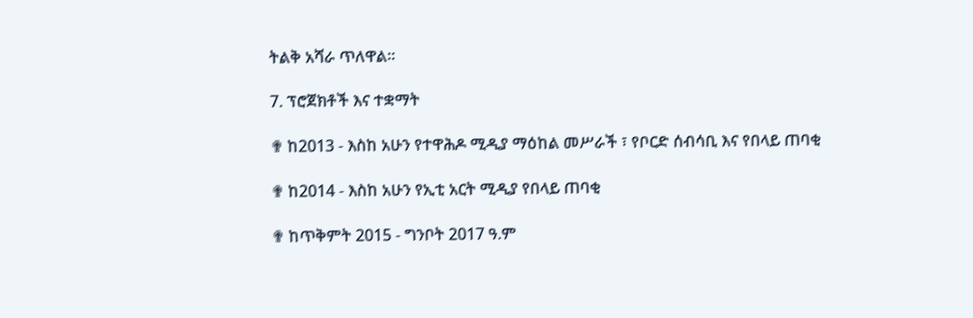ትልቅ አሻራ ጥለዋል።

7. ፕሮጀክቶች እና ተቋማት

✟ ከ2013 - እስከ አሁን የተዋሕዶ ሚዲያ ማዕከል መሥራች ፣ የቦርድ ሰብሳቢ እና የበላይ ጠባቂ

✟ ከ2014 - እስከ አሁን የኢቲ አርት ሚዲያ የበላይ ጠባቂ

✟ ከጥቅምት 2015 - ግንቦት 2017 ዓ.ም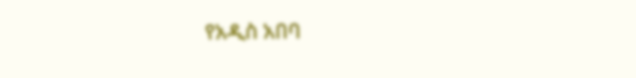የአዲስ አበባ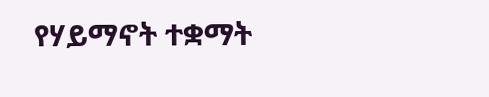የሃይማኖት ተቋማት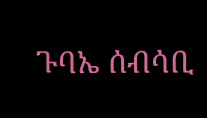ጉባኤ ሰብሳቢ